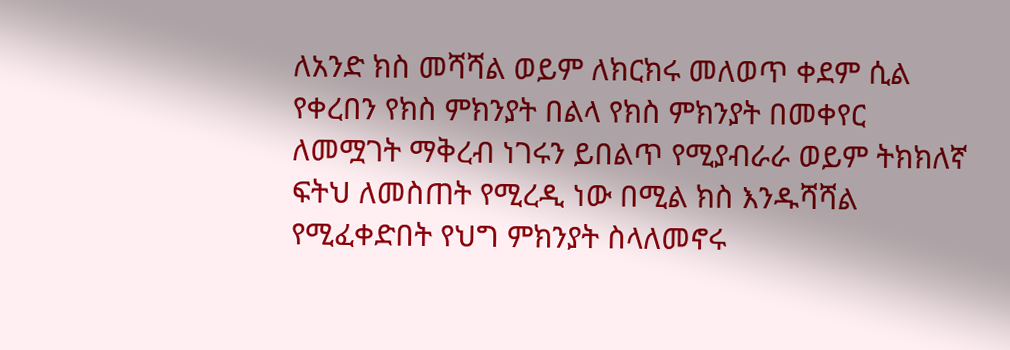ለአንድ ክስ መሻሻል ወይም ለክርክሩ መለወጥ ቀደም ሲል የቀረበን የክስ ምክንያት በልላ የክስ ምክንያት በመቀየር ለመሟገት ማቅረብ ነገሩን ይበልጥ የሚያብራራ ወይም ትክክለኛ ፍትህ ለመስጠት የሚረዲ ነው በሚል ክስ እንዱሻሻል የሚፈቀድበት የህግ ምክንያት ስላለመኖሩ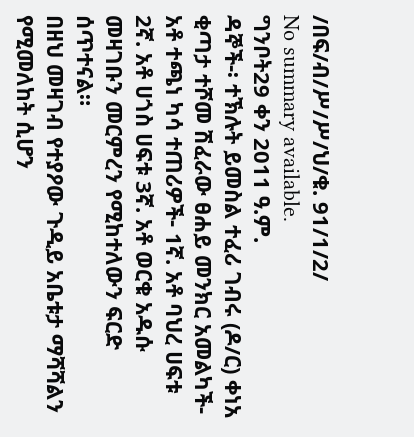/በፍ/ብ/ሥ/ሥ/ህ/ቁ. 91/1/2/
No summary available.
ግንቦት29 ቀን 2011 ዓ.ም.
ዳኞች-፡ ተኽሉት ይመስል ተፈሪ ገብሩ (ዶ/ር) ቀነአ ቂጣታ ተሾመ ሽፈራው ፀሐይ መንክር አመልካች- አቶ ተጫነ ካሳ ተጠሪዎች- 1ኛ. አቶ ባህረ ሀፍቱ 2ኛ. አቶ ሀጎስ ሀፍቱ 3ኛ. አቶ ወርቁ አዱሱ መዛገቡን መርምረን የሚከተለውን ፍርድ ሰጥተናል።
በዘህ መዛገብ የተያዖው ጉዲይ አቤቱታ ማሻሻልን የሚመለከት ሲሆን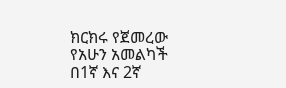ክርክሩ የጀመረው የአሁን አመልካች በ1ኛ እና 2ኛ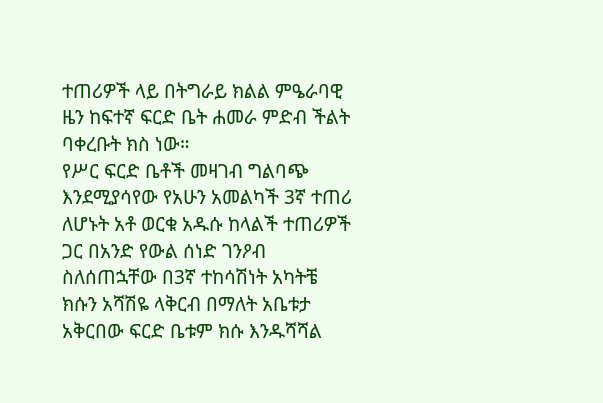ተጠሪዎች ላይ በትግራይ ክልል ምዔራባዊ ዜን ከፍተኛ ፍርድ ቤት ሐመራ ምድብ ችልት ባቀረቡት ክስ ነው።
የሥር ፍርድ ቤቶች መዛገብ ግልባጭ እንደሚያሳየው የአሁን አመልካች 3ኛ ተጠሪ ለሆኑት አቶ ወርቁ አዱሱ ከላልች ተጠሪዎች ጋር በአንድ የውል ሰነድ ገንዖብ ስለሰጠኋቸው በ3ኛ ተከሳሽነት አካትቼ ክሱን አሻሽዬ ላቅርብ በማለት አቤቱታ አቅርበው ፍርድ ቤቱም ክሱ እንዱሻሻል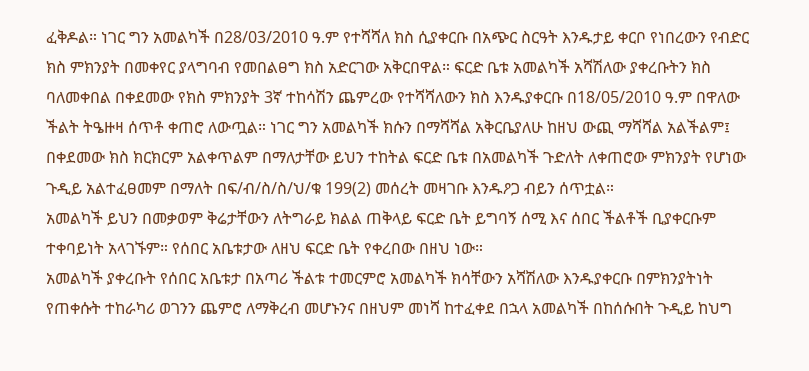ፈቅዶል። ነገር ግን አመልካች በ28/03/2010 ዓ.ም የተሻሻለ ክስ ሲያቀርቡ በአጭር ስርዓት እንዱታይ ቀርቦ የነበረውን የብድር ክስ ምክንያት በመቀየር ያላግባብ የመበልፀግ ክስ አድርገው አቅርበዋል። ፍርድ ቤቱ አመልካች አሻሽለው ያቀረቡትን ክስ ባለመቀበል በቀደመው የክስ ምክንያት 3ኛ ተከሳሽን ጨምረው የተሻሻለውን ክስ እንዱያቀርቡ በ18/05/2010 ዓ.ም በዋለው ችልት ትዔዙዛ ሰጥቶ ቀጠሮ ለውጧል። ነገር ግን አመልካች ክሱን በማሻሻል አቅርቤያለሁ ከዘህ ውጪ ማሻሻል አልችልም፤ በቀደመው ክስ ክርክርም አልቀጥልም በማለታቸው ይህን ተከትል ፍርድ ቤቱ በአመልካች ጉድለት ለቀጠሮው ምክንያት የሆነው ጉዲይ አልተፈፀመም በማለት በፍ/ብ/ስ/ስ/ህ/ቁ 199(2) መሰረት መዛገቡ እንዱዖጋ ብይን ሰጥቷል።
አመልካች ይህን በመቃወም ቅሬታቸውን ለትግራይ ክልል ጠቅላይ ፍርድ ቤት ይግባኝ ሰሚ እና ሰበር ችልቶች ቢያቀርቡም ተቀባይነት አላገኙም። የሰበር አቤቱታው ለዘህ ፍርድ ቤት የቀረበው በዘህ ነው።
አመልካች ያቀረቡት የሰበር አቤቱታ በአጣሪ ችልቱ ተመርምሮ አመልካች ክሳቸውን አሻሽለው እንዱያቀርቡ በምክንያትነት የጠቀሱት ተከራካሪ ወገንን ጨምሮ ለማቅረብ መሆኑንና በዘህም መነሻ ከተፈቀደ በኋላ አመልካች በከሰሱበት ጉዲይ ከህግ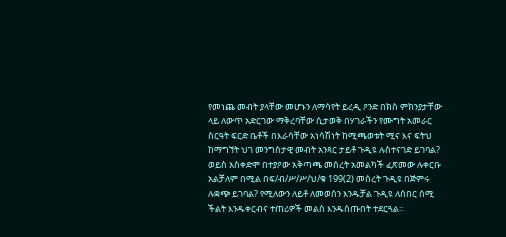የመነጨ መብት ያላቸው መሆኑን ለማሳየት ይረዲ ዖንድ በክስ ምክንያታቸው ላይ ለውጥ አድርገው ማቅረባቸው ሲታወቅ በሃገራችን የሙግት አመራር ስርዓት ፍርድ ቤቶች በእራሳቸው አነሳሽነት ከሚጫወቱት ሚና እና ፍትህ ከማግኘት ህገ መንግስታዊ መብት አንጻር ታይቶ ጉዲዩ ሉስተናገድ ይገባል? ወይስ አስቀድሞ በተያዖው አቅጣጫ መሰረት አመልካች ፈጽመው ሉቀርቡ አልቻለም በሚል በፍ/ብ/ሥ/ሥ/ህ/ቁ 199(2) መሰረት ጉዲዩ በጅምሩ ሉቋጭ ይገባል? የሚለውን ለይቶ ለመወሰን እንዱቻል ጉዲዩ ለሰበር ሰሚ ችልት እንዱቀርብና ተጠሪዎች መልስ እንዱሰጡበት ተደርጓል።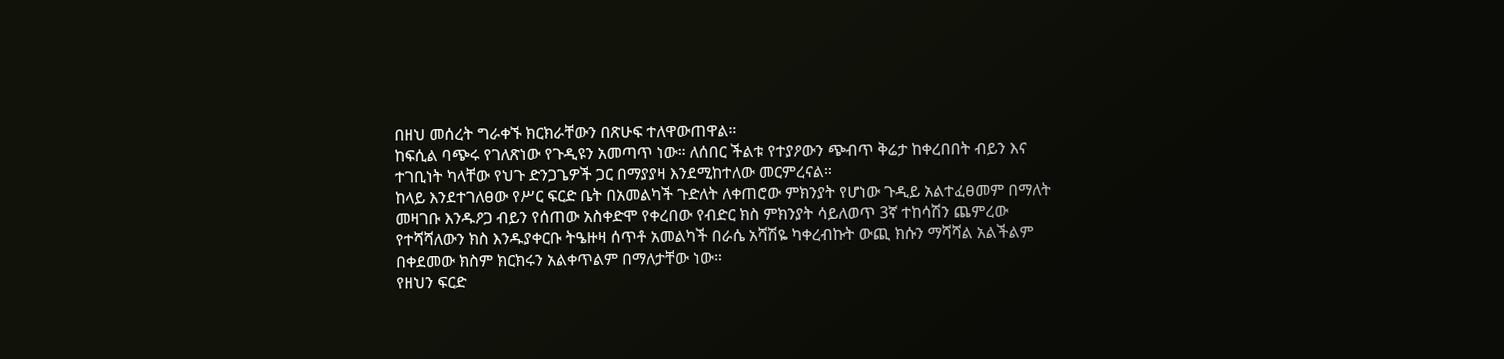በዘህ መሰረት ግራቀኙ ክርክራቸውን በጽሁፍ ተለዋውጠዋል።
ከፍሲል ባጭሩ የገለጽነው የጉዲዩን አመጣጥ ነው። ለሰበር ችልቱ የተያዖውን ጭብጥ ቅሬታ ከቀረበበት ብይን እና ተገቢነት ካላቸው የህጉ ድንጋጌዎች ጋር በማያያዛ እንደሚከተለው መርምረናል።
ከላይ እንደተገለፀው የሥር ፍርድ ቤት በአመልካች ጉድለት ለቀጠሮው ምክንያት የሆነው ጉዲይ አልተፈፀመም በማለት መዛገቡ እንዱዖጋ ብይን የሰጠው አስቀድሞ የቀረበው የብድር ክስ ምክንያት ሳይለወጥ 3ኛ ተከሳሽን ጨምረው የተሻሻለውን ክስ እንዱያቀርቡ ትዔዙዛ ሰጥቶ አመልካች በራሴ አሻሽዬ ካቀረብኩት ውጪ ክሱን ማሻሻል አልችልም በቀደመው ክስም ክርክሩን አልቀጥልም በማለታቸው ነው።
የዘህን ፍርድ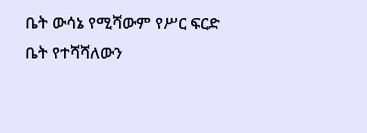ቤት ውሳኔ የሚሻውም የሥር ፍርድ ቤት የተሻሻለውን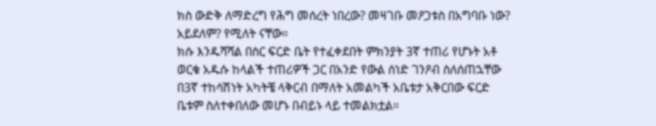ክስ ውድቅ ለማድረግ የሕግ መሰረት ነበረው? መዛገቡ መዖጋቱስ በአግባቡ ነው? አይደለም? የሚለት ናቸው።
ክሱ እንዱሻሻል በስር ፍርድ ቤት የተፈቀደበት ምክንያት 3ኛ ተጠሪ የሆኑት አቶ ወርቁ አዱሱ ከላልች ተጠሪዎች ጋር በአንድ የውል ሰነድ ገንዖብ ስለሰጠኋቸው በ3ኛ ተከሳሽነት አካትቼ ላቅርብ በማለት አመልካች አቤቱታ አቅርበው ፍርድ ቤቱም ስለተቀበለው መሆኑ በብይኑ ላይ ተመልክቷል።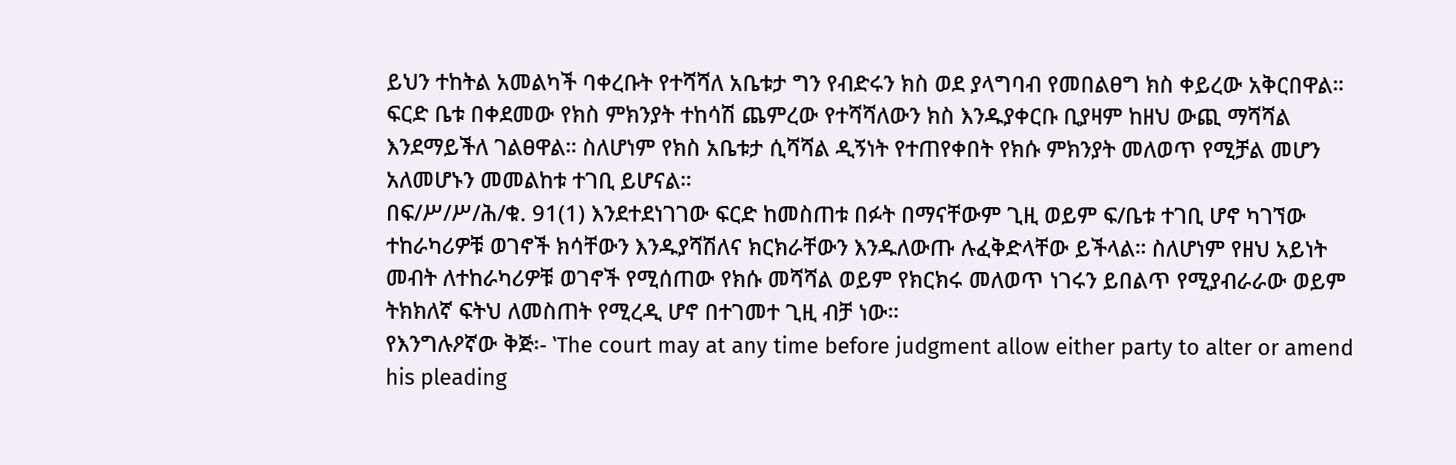ይህን ተከትል አመልካች ባቀረቡት የተሻሻለ አቤቱታ ግን የብድሩን ክስ ወደ ያላግባብ የመበልፀግ ክስ ቀይረው አቅርበዋል። ፍርድ ቤቱ በቀደመው የክስ ምክንያት ተከሳሽ ጨምረው የተሻሻለውን ክስ እንዱያቀርቡ ቢያዛም ከዘህ ውጪ ማሻሻል እንደማይችለ ገልፀዋል። ስለሆነም የክስ አቤቱታ ሲሻሻል ዲኝነት የተጠየቀበት የክሱ ምክንያት መለወጥ የሚቻል መሆን አለመሆኑን መመልከቱ ተገቢ ይሆናል።
በፍ/ሥ/ሥ/ሕ/ቁ. 91(1) እንደተደነገገው ፍርድ ከመስጠቱ በፉት በማናቸውም ጊዚ ወይም ፍ/ቤቱ ተገቢ ሆኖ ካገኘው ተከራካሪዎቹ ወገኖች ክሳቸውን እንዱያሻሽለና ክርክራቸውን እንዱለውጡ ሉፈቅድላቸው ይችላል። ስለሆነም የዘህ አይነት መብት ለተከራካሪዎቹ ወገኖች የሚሰጠው የክሱ መሻሻል ወይም የክርክሩ መለወጥ ነገሩን ይበልጥ የሚያብራራው ወይም ትክክለኛ ፍትህ ለመስጠት የሚረዲ ሆኖ በተገመተ ጊዚ ብቻ ነው።
የእንግሉዖኛው ቅጅ፡- ‛The court may at any time before judgment allow either party to alter or amend his pleading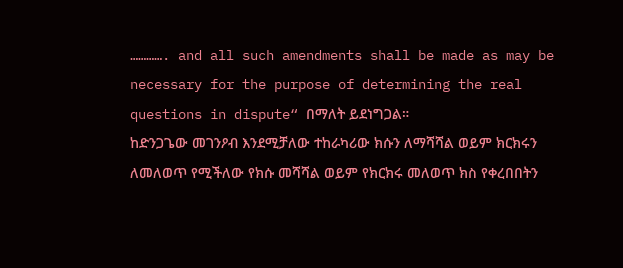…………. and all such amendments shall be made as may be necessary for the purpose of determining the real questions in dispute“ በማለት ይደነግጋል።
ከድንጋጌው መገንዖብ እንደሚቻለው ተከራካሪው ክሱን ለማሻሻል ወይም ክርክሩን ለመለወጥ የሚችለው የክሱ መሻሻል ወይም የክርክሩ መለወጥ ክስ የቀረበበትን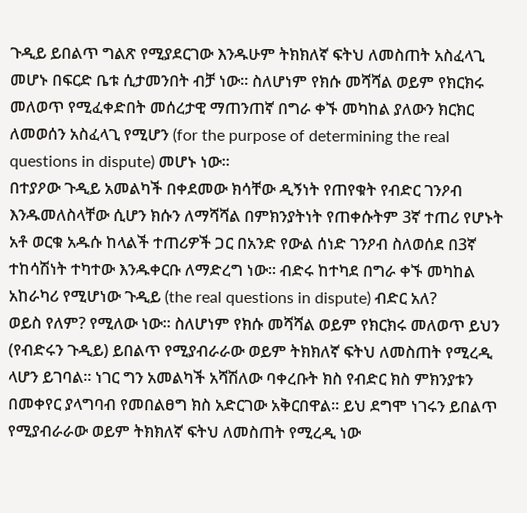ጉዲይ ይበልጥ ግልጽ የሚያደርገው እንዱሁም ትክክለኛ ፍትህ ለመስጠት አስፈላጊ መሆኑ በፍርድ ቤቱ ሲታመንበት ብቻ ነው። ስለሆነም የክሱ መሻሻል ወይም የክርክሩ መለወጥ የሚፈቀድበት መሰረታዊ ማጠንጠኛ በግራ ቀኙ መካከል ያለውን ክርክር ለመወሰን አስፈላጊ የሚሆን (for the purpose of determining the real questions in dispute) መሆኑ ነው።
በተያዖው ጉዲይ አመልካች በቀደመው ክሳቸው ዲኝነት የጠየቁት የብድር ገንዖብ እንዱመለስላቸው ሲሆን ክሱን ለማሻሻል በምክንያትነት የጠቀሱትም 3ኛ ተጠሪ የሆኑት አቶ ወርቁ አዱሱ ከላልች ተጠሪዎች ጋር በአንድ የውል ሰነድ ገንዖብ ስለወሰደ በ3ኛ ተከሳሽነት ተካተው እንዱቀርቡ ለማድረግ ነው። ብድሩ ከተካደ በግራ ቀኙ መካከል አከራካሪ የሚሆነው ጉዲይ (the real questions in dispute) ብድር አለ?
ወይስ የለም? የሚለው ነው። ስለሆነም የክሱ መሻሻል ወይም የክርክሩ መለወጥ ይህን (የብድሩን ጉዲይ) ይበልጥ የሚያብራራው ወይም ትክክለኛ ፍትህ ለመስጠት የሚረዲ ላሆን ይገባል። ነገር ግን አመልካች አሻሽለው ባቀረቡት ክስ የብድር ክስ ምክንያቱን በመቀየር ያላግባብ የመበልፀግ ክስ አድርገው አቅርበዋል። ይህ ደግሞ ነገሩን ይበልጥ የሚያብራራው ወይም ትክክለኛ ፍትህ ለመስጠት የሚረዲ ነው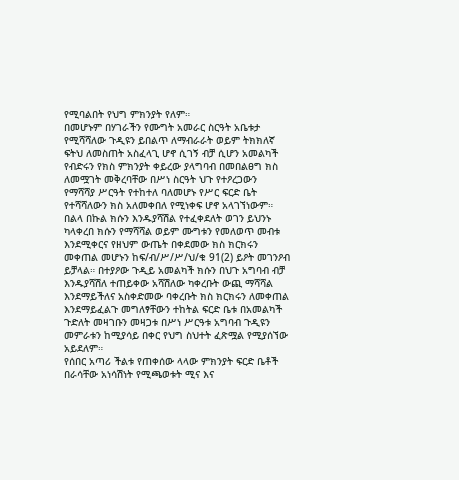የሚባልበት የህግ ምክንያት የለም።
በመሆኑም በሃገራችን የሙግት አመራር ስርዓት አቤቱታ የሚሻሻለው ጉዲዩን ይበልጥ ለማብራራት ወይም ትክክለኛ ፍትህ ለመስጠት አስፈላጊ ሆኖ ሲገኝ ብቻ ሲሆን አመልካች የብድሩን የክስ ምክንያት ቀይረው ያላግባብ በመበልፀግ ክስ ለመሟገት መቅረባቸው በሥነ ስርዓት ህጉ የተዖረጋውን የማሻሻያ ሥርዓት የተከተለ ባለመሆኑ የሥር ፍርድ ቤት የተሻሻለውን ክስ አለመቀበለ የሚነቀፍ ሆኖ አላገኘነውም።
በልላ በኩል ክሱን እንዱያሻሽል የተፈቀደለት ወገን ይህንኑ ካላቀረበ ክሱን የማሻሻል ወይም ሙግቱን የመለወጥ መብቱ እንደሚቀርና የዘህም ውጤት በቀደመው ክስ ክርክሩን መቀጠል መሆኑን ከፍ/ብ/ሥ/ሥ/ህ/ቁ 91(2) ይዖት መገንዖብ ይቻላል። በተያዖው ጉዲይ አመልካች ክሱን በህጉ አግባብ ብቻ እንዱያሻሽለ ተጠይቀው አሻሽለው ካቀረቡት ውጪ ማሻሻል እንደማይችለና አስቀድመው ባቀረቡት ክስ ክርክሩን ለመቀጠል እንደማይፈልጉ መግለፃቸውን ተከትል ፍርድ ቤቱ በአመልካች ጉድለት መዛገቡን መዛጋቱ በሥነ ሥርዓቱ አግባብ ጉዲዩን መምራቱን ከሚያሳይ በቀር የህግ ስህተት ፈጽሟል የሚያሰኘው አይደለም።
የሰበር አጣሪ ችልቱ የጠቀሰው ላላው ምክንያት ፍርድ ቤቶች በራሳቸው አነሳሽነት የሚጫወቱት ሚና እና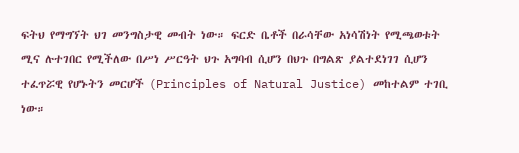ፍትህ የማግኘት ህገ መንግስታዊ መብት ነው። ፍርድ ቤቶች በራሳቸው አነሳሽነት የሚጫወቱት ሚና ሉተገበር የሚችለው በሥነ ሥርዓት ህጉ አግባብ ሲሆን በህጉ በግልጽ ያልተደነገገ ሲሆን ተፈጥሯዊ የሆኑትን መርሆች (Principles of Natural Justice) መከተልም ተገቢ ነው።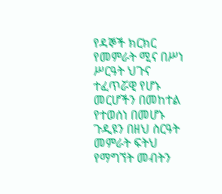የዳኞች ክርክር የመምራት ሚና በሥነ ሥርዓት ህጉና ተፈጥሯዊ የሆኑ መርሆችን በመከተል የተወሰነ በመሆኑ ጉዲዩን በዘህ ስርዓት መምራት ፍትህ የማግኘት መብትን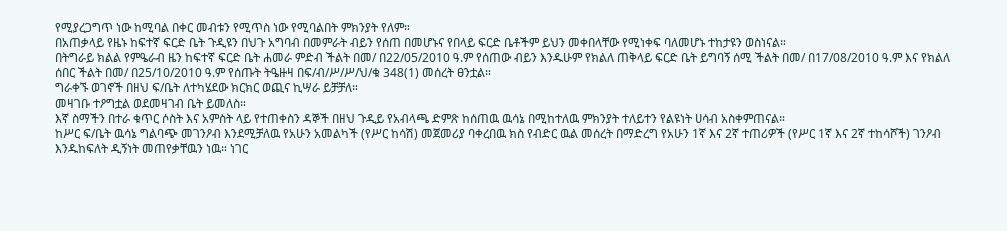የሚያረጋግጥ ነው ከሚባል በቀር መብቱን የሚጥስ ነው የሚባልበት ምክንያት የለም።
በአጠቃላይ የዜኑ ከፍተኛ ፍርድ ቤት ጉዲዩን በህጉ አግባብ በመምራት ብይን የሰጠ በመሆኑና የበላይ ፍርድ ቤቶችም ይህን መቀበላቸው የሚነቀፍ ባለመሆኑ ተከታዩን ወስነናል።
በትግራይ ክልል የምዔራብ ዜን ከፍተኛ ፍርድ ቤት ሐመራ ምድብ ችልት በመ/ በ22/05/2010 ዓ.ም የሰጠው ብይን እንዱሁም የክልለ ጠቅላይ ፍርድ ቤት ይግባኝ ሰሚ ችልት በመ/ በ17/08/2010 ዓ.ም እና የክልለ ሰበር ችልት በመ/ በ25/10/2010 ዓ.ም የሰጡት ትዔዙዛ በፍ/ብ/ሥ/ሥ/ህ/ቁ 348(1) መሰረት ፀንቷል።
ግራቀኙ ወገኖች በዘህ ፍ/ቤት ለተካሄደው ክርክር ወጪና ኪሣራ ይቻቻለ።
መዛገቡ ተዖግቷል ወደመዛገብ ቤት ይመለስ።
እኛ ስማችን በተራ ቁጥር ሶስት እና አምስት ላይ የተጠቀስን ዳኞች በዘህ ጉዲይ የአብላጫ ድምጽ ከሰጠዉ ዉሳኔ በሚከተለዉ ምክንያት ተለይተን የልዩነት ሀሳብ አስቀምጠናል።
ከሥር ፍ/ቤት ዉሳኔ ግልባጭ መገንዖብ እንደሚቻለዉ የአሁን አመልካች (የሥር ከሳሽ) መጀመሪያ ባቀረበዉ ክስ የብድር ዉል መሰረት በማድረግ የአሁን 1ኛ እና 2ኛ ተጠሪዎች (የሥር 1ኛ እና 2ኛ ተከሳሾች) ገንዖብ እንዱከፍለት ዲኝነት መጠየቃቸዉን ነዉ። ነገር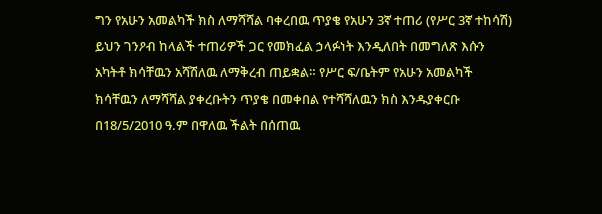ግን የአሁን አመልካች ክስ ለማሻሻል ባቀረበዉ ጥያቄ የአሁን 3ኛ ተጠሪ (የሥር 3ኛ ተከሳሽ) ይህን ገንዖብ ከላልች ተጠሪዎች ጋር የመክፈል ኃላፉነት እንዲለበት በመግለጽ እሱን አካትቶ ክሳቸዉን አሻሽለዉ ለማቅረብ ጠይቋል። የሥር ፍ/ቤትም የአሁን አመልካች ክሳቸዉን ለማሻሻል ያቀረቡትን ጥያቄ በመቀበል የተሻሻለዉን ክስ እንዱያቀርቡ በ18/5/2010 ዓ.ም በዋለዉ ችልት በሰጠዉ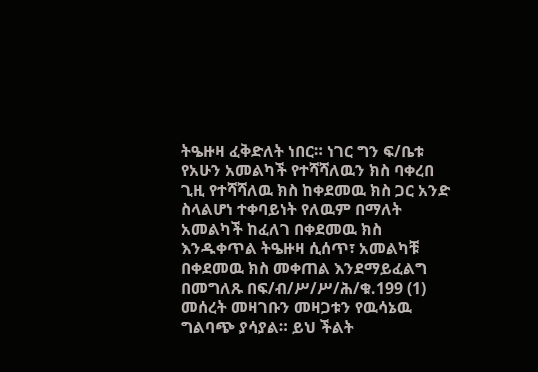ትዔዙዛ ፈቅድለት ነበር። ነገር ግን ፍ/ቤቱ የአሁን አመልካች የተሻሻለዉን ክስ ባቀረበ ጊዚ የተሻሻለዉ ክስ ከቀደመዉ ክስ ጋር አንድ ስላልሆነ ተቀባይነት የለዉም በማለት አመልካች ከፈለገ በቀደመዉ ክስ እንዱቀጥል ትዔዙዛ ሲሰጥ፣ አመልካቹ በቀደመዉ ክስ መቀጠል እንደማይፈልግ በመግለጹ በፍ/ብ/ሥ/ሥ/ሕ/ቁ.199 (1) መሰረት መዛገቡን መዛጋቱን የዉሳኔዉ ግልባጭ ያሳያል። ይህ ችልት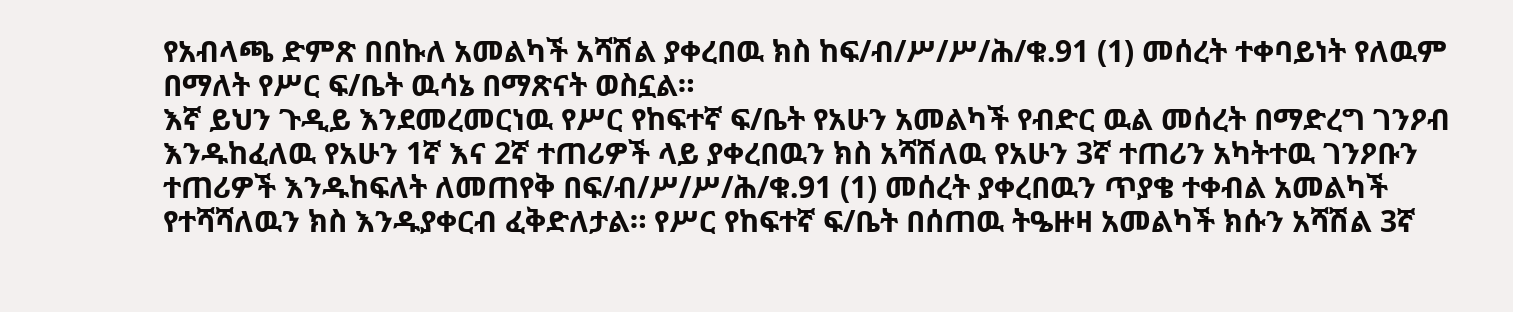የአብላጫ ድምጽ በበኩለ አመልካች አሻሽል ያቀረበዉ ክስ ከፍ/ብ/ሥ/ሥ/ሕ/ቁ.91 (1) መሰረት ተቀባይነት የለዉም በማለት የሥር ፍ/ቤት ዉሳኔ በማጽናት ወስኗል።
እኛ ይህን ጉዲይ እንደመረመርነዉ የሥር የከፍተኛ ፍ/ቤት የአሁን አመልካች የብድር ዉል መሰረት በማድረግ ገንዖብ እንዱከፈለዉ የአሁን 1ኛ እና 2ኛ ተጠሪዎች ላይ ያቀረበዉን ክስ አሻሽለዉ የአሁን 3ኛ ተጠሪን አካትተዉ ገንዖቡን ተጠሪዎች እንዱከፍለት ለመጠየቅ በፍ/ብ/ሥ/ሥ/ሕ/ቁ.91 (1) መሰረት ያቀረበዉን ጥያቄ ተቀብል አመልካች የተሻሻለዉን ክስ እንዱያቀርብ ፈቅድለታል። የሥር የከፍተኛ ፍ/ቤት በሰጠዉ ትዔዙዛ አመልካች ክሱን አሻሽል 3ኛ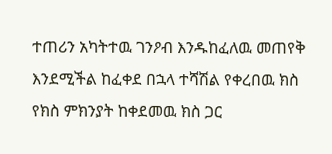ተጠሪን አካትተዉ ገንዖብ እንዱከፈለዉ መጠየቅ እንደሚችል ከፈቀደ በኋላ ተሻሽል የቀረበዉ ክስ የክስ ምክንያት ከቀደመዉ ክስ ጋር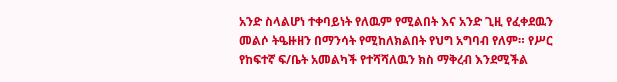አንድ ስላልሆነ ተቀባይነት የለዉም የሚልበት እና አንድ ጊዚ የፈቀደዉን መልሶ ትዔዙዘን በማንሳት የሚከለክልበት የህግ አግባብ የለም። የሥር የከፍተኛ ፍ/ቤት አመልካች የተሻሻለዉን ክስ ማቅረብ እንደሚችል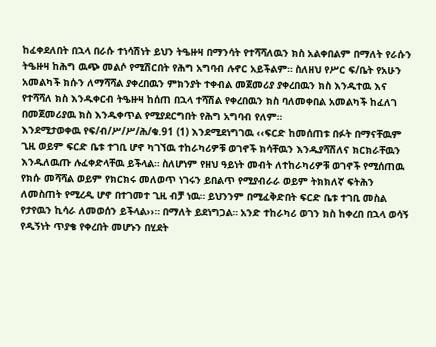ከፈቀደለበት በኋላ በራሱ ተነሳሽነት ይህን ትዔዙዛ በማንሳት የተሻሻለዉን ክስ አልቀበልም በማለት የራሱን ትዔዙዛ ከሕግ ዉጭ መልሶ የሚሽርበት የሕግ አግባብ ሉኖር አይችልም። ስለዘህ የሥር ፍ/ቤት የአሁን አመልካች ክሱን ለማሻሻል ያቀረበዉን ምክንያት ተቀብል መጀመሪያ ያቀረበዉን ክስ እንዱተዉ እና የተሻሻለ ክስ እንዱቀርብ ትዔዙዛ ከሰጠ በኋላ ተሻሽል የቀረበዉን ክስ ባለመቀበል አመልካች ከፈለገ በመጀመሪያዉ ክስ እንዱቀጥል የሚያደርግበት የሕግ አግባብ የለም።
እንደሚታወቀዉ የፍ/ብ/ሥ/ሥ/ሕ/ቁ.91 (1) እንደሚደነግገዉ ‹‹ፍርድ ከመሰጠቱ በፉት በማናቸዉም ጊዚ ወይም ፍርድ ቤቱ ተገቢ ሆኖ ካገኘዉ ተከራካሪዎቹ ወገኖች ክሳቸዉን እንዱያሻሽለና ክርክራቸዉን እንዱለዉጡ ሉፈቀድላቸዉ ይችላል። ስለሆነም የዘህ ዓይነት መብት ለተከራካሪዎቹ ወገኖች የሚሰጠዉ የክሱ መሻሻል ወይም የክርክሩ መለወጥ ነገሩን ይበልጥ የሚያብራራ ወይም ትክክለኛ ፍትሕን ለመስጠት የሚረዲ ሆኖ በተገመተ ጊዚ ብቻ ነዉ። ይህንንም በሚፈቅድበት ፍርድ ቤቱ ተገቢ መስል የታየዉን ኪሳራ ለመወሰን ይችላል››። በማለት ይደነግጋል። አንድ ተከራካሪ ወገን ክስ ከቀረበ በኋላ ወሳኝ የዲኝነት ጥያቄ የቀረበት መሆኑን በሂደት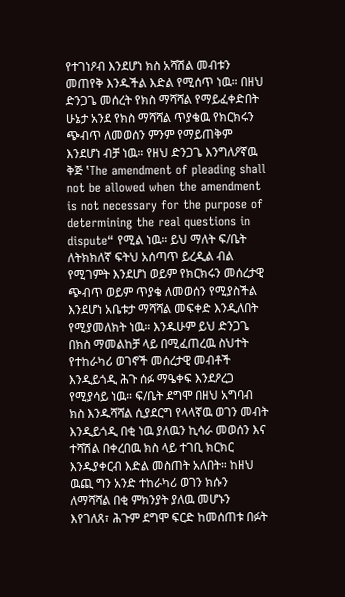የተገነዖብ እንደሆነ ክስ አሻሽል መብቱን መጠየቅ እንዱችል እድል የሚሰጥ ነዉ። በዘህ ድንጋጌ መሰረት የክስ ማሻሻል የማይፈቀድበት ሁኔታ አንደ የክስ ማሻሻል ጥያቄዉ የክርክሩን ጭብጥ ለመወሰን ምንም የማይጠቅም እንደሆነ ብቻ ነዉ። የዘህ ድንጋጌ እንግለዖኛዉ ቅጅ ‛The amendment of pleading shall not be allowed when the amendment is not necessary for the purpose of determining the real questions in dispute“ የሚል ነዉ። ይህ ማለት ፍ/ቤት ለትክክለኛ ፍትህ አሰጣጥ ይረዲል ብል የሚገምት እንደሆነ ወይም የክርክሩን መሰረታዊ ጭብጥ ወይም ጥያቄ ለመወሰን የሚያስችል እንደሆነ አቤቱታ ማሻሻል መፍቀድ እንዲለበት የሚያመለክት ነዉ። እንዱሁም ይህ ድንጋጌ በክስ ማመልከቻ ላይ በሚፈጠረዉ ስህተት የተከራካሪ ወገኖች መሰረታዊ መብቶች እንዲይጎዲ ሕጉ ሰፉ ማዔቀፍ እንደዖረጋ የሚያሳይ ነዉ። ፍ/ቤት ደግሞ በዘህ አግባብ ክስ እንዱሻሻል ሲያደርግ የላላኛዉ ወገን መብት እንዲይጎዲ በቂ ነዉ ያለዉን ኪሳራ መወሰን እና ተሻሽል በቀረበዉ ክስ ላይ ተገቢ ክርክር እንዱያቀርብ እድል መስጠት አለበት። ከዘህ ዉጪ ግን አንድ ተከራካሪ ወገን ክሱን ለማሻሻል በቂ ምክንያት ያለዉ መሆኑን እየገለጸ፣ ሕጉም ደግሞ ፍርድ ከመሰጠቱ በፉት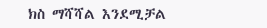ክስ ማሻሻል እንደሚቻል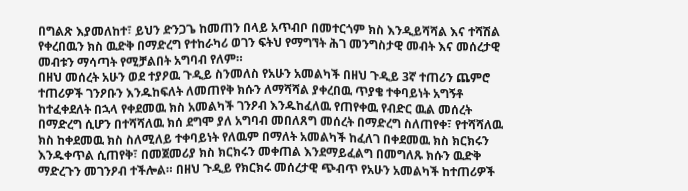በግልጽ እያመለከተ፣ ይህን ድንጋጌ ከመጠን በላይ አጥብቦ በመተርጎም ክስ እንዲይሻሻል እና ተሻሽል የቀረበዉን ክስ ዉድቅ በማድረግ የተከራካሪ ወገን ፍትህ የማግኘት ሕገ መንግስታዊ መብት እና መሰረታዊ መብቱን ማሳጣት የሚቻልበት አግባብ የለም።
በዘህ መሰረት አሁን ወደ ተያዖዉ ጉዲይ ስንመለስ የአሁን አመልካች በዘህ ጉዲይ 3ኛ ተጠሪን ጨምሮ ተጠሪዎች ገንዖቡን እንዱከፍለት ለመጠየቅ ክሱን ለማሻሻል ያቀረበዉ ጥያቄ ተቀባይነት አግኝቶ ከተፈቀደለት በኋላ የቀደመዉ ክስ አመልካች ገንዖብ እንዱከፈለዉ የጠየቀዉ የብድር ዉል መሰረት በማድረግ ሲሆን በተሻሻለዉ ክሰ ደግሞ ያለ አግባብ መበለጸግ መሰረት በማድረግ ስለጠየቀ፣ የተሻሻለዉ ክስ ከቀደመዉ ክስ ስለሚለይ ተቀባይነት የለዉም በማለት አመልካች ከፈለገ በቀደመዉ ክስ ክርክሩን እንዱቀጥል ሲጠየቅ፣ በመጀመሪያ ክስ ክርክሩን መቀጠል እንደማይፈልግ በመግለጹ ክሱን ዉድቅ ማድረጉን መገንዖብ ተችሎል። በዘህ ጉዲይ የክርክሩ መሰረታዊ ጭብጥ የአሁን አመልካች ከተጠሪዎች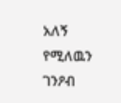አለኝ የሚለዉን ገንዖብ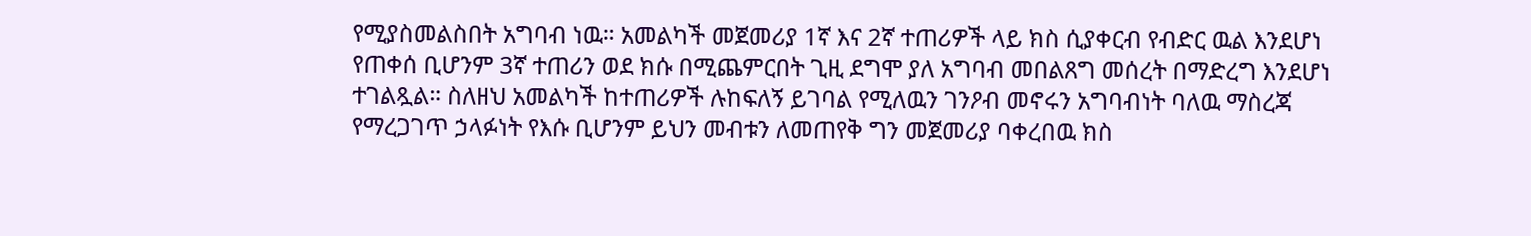የሚያስመልስበት አግባብ ነዉ። አመልካች መጀመሪያ 1ኛ እና 2ኛ ተጠሪዎች ላይ ክስ ሲያቀርብ የብድር ዉል እንደሆነ የጠቀሰ ቢሆንም 3ኛ ተጠሪን ወደ ክሱ በሚጨምርበት ጊዚ ደግሞ ያለ አግባብ መበልጸግ መሰረት በማድረግ እንደሆነ ተገልጿል። ስለዘህ አመልካች ከተጠሪዎች ሉከፍለኝ ይገባል የሚለዉን ገንዖብ መኖሩን አግባብነት ባለዉ ማስረጃ የማረጋገጥ ኃላፉነት የእሱ ቢሆንም ይህን መብቱን ለመጠየቅ ግን መጀመሪያ ባቀረበዉ ክስ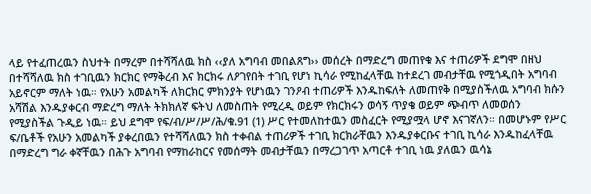ላይ የተፈጠረዉን ስህተት በማረም በተሻሻለዉ ክስ ‹‹ያለ አግባብ መበልጸግ›› መሰረት በማድረግ መጠየቁ እና ተጠሪዎች ደግሞ በዘህ በተሻሻለዉ ክስ ተገቢዉን ክርክር የማቅረብ እና ክርክሩ ለዖገየበት ተገቢ የሆነ ኪሳራ የሚከፈላቸዉ ከተደረገ መብታቸዉ የሚጎዲበት አግባብ አይኖርም ማለት ነዉ። የአሁን አመልካች ለክርክር ምክንያት የሆነዉን ገንዖብ ተጠሪዎች እንዱከፍለት ለመጠየቅ በሚያስችለዉ አግባብ ክሱን አሻሽል እንዱያቀርብ ማድረግ ማለት ትክክለኛ ፍትህ ለመስጠት የሚረዲ ወይም የክርክሩን ወሳኝ ጥያቄ ወይም ጭብጥ ለመወሰን የሚያስችል ጉዲይ ነዉ። ይህ ደግሞ የፍ/ብ/ሥ/ሥ/ሕ/ቁ.91 (1) ሥር የተመለከተዉን መስፈርት የሚያሟላ ሆኖ እናገኛለን። በመሆኑም የሥር ፍ/ቤቶች የአሁን አመልካች ያቀረበዉን የተሻሻለዉን ክስ ተቀብል ተጠሪዎች ተገቢ ክርክራቸዉን እንዱያቀርቡና ተገቢ ኪሳራ እንዱከፈላቸዉ በማድረግ ግራ ቀኛቸዉን በሕጉ አግባብ የማከራከርና የመሰማት መብታቸዉን በማረጋገጥ አጣርቶ ተገቢ ነዉ ያለዉን ዉሳኔ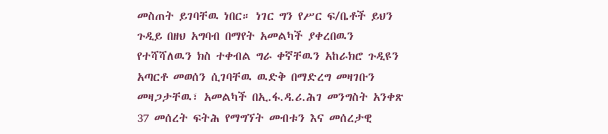መስጠት ይገባቸዉ ነበር። ነገር ግን የሥር ፍ/ቤቶች ይህን ጉዲይ በዘህ አግባብ በማየት አመልካች ያቀረበዉን የተሻሻለዉን ክስ ተቀብል ግራ ቀኛቸዉን አከራክሮ ጉዲዩን አጣርቶ መወሰን ሲገባቸዉ ዉድቅ በማድረግ መዛገቡን መዛጋታቸዉ፣ አመልካች በኢ.ፋ.ዳ.ሪ.ሕገ መንግስት አንቀጽ 37 መሰረት ፍትሕ የማግኘት መብቱን እና መሰረታዊ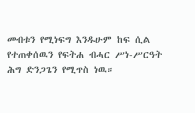መብቱን የሚነፍግ እንዱሁም ከፍ ሲል የተጠቀሰዉን የፍትሐ ብሓር ሥነ-ሥርዓት ሕግ ድንጋጌን የሚጥስ ነዉ።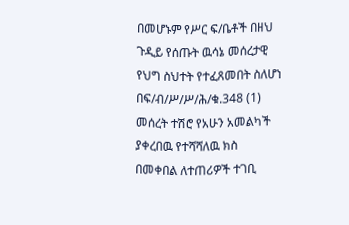በመሆኑም የሥር ፍ/ቤቶች በዘህ ጉዲይ የሰጡት ዉሳኔ መሰረታዊ የህግ ስህተት የተፈጸመበት ስለሆነ በፍ/ብ/ሥ/ሥ/ሕ/ቁ.348 (1) መሰረት ተሽሮ የአሁን አመልካች ያቀረበዉ የተሻሻለዉ ክስ በመቀበል ለተጠሪዎች ተገቢ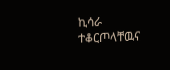ኪሳራ ተቆርጦላቸዉና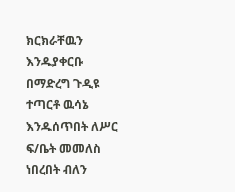ክርክራቸዉን እንዱያቀርቡ በማድረግ ጉዲዩ ተጣርቶ ዉሳኔ እንዱሰጥበት ለሥር ፍ/ቤት መመለስ ነበረበት ብለን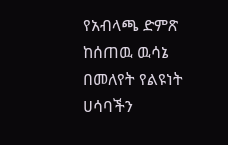የአብላጫ ድምጽ ከሰጠዉ ዉሳኔ በመለየት የልዩነት ሀሳባችን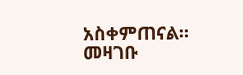አስቀምጠናል።
መዛገቡ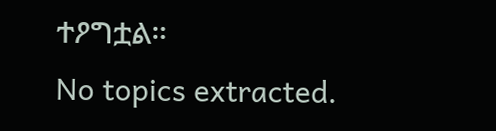ተዖግቷል።
No topics extracted.